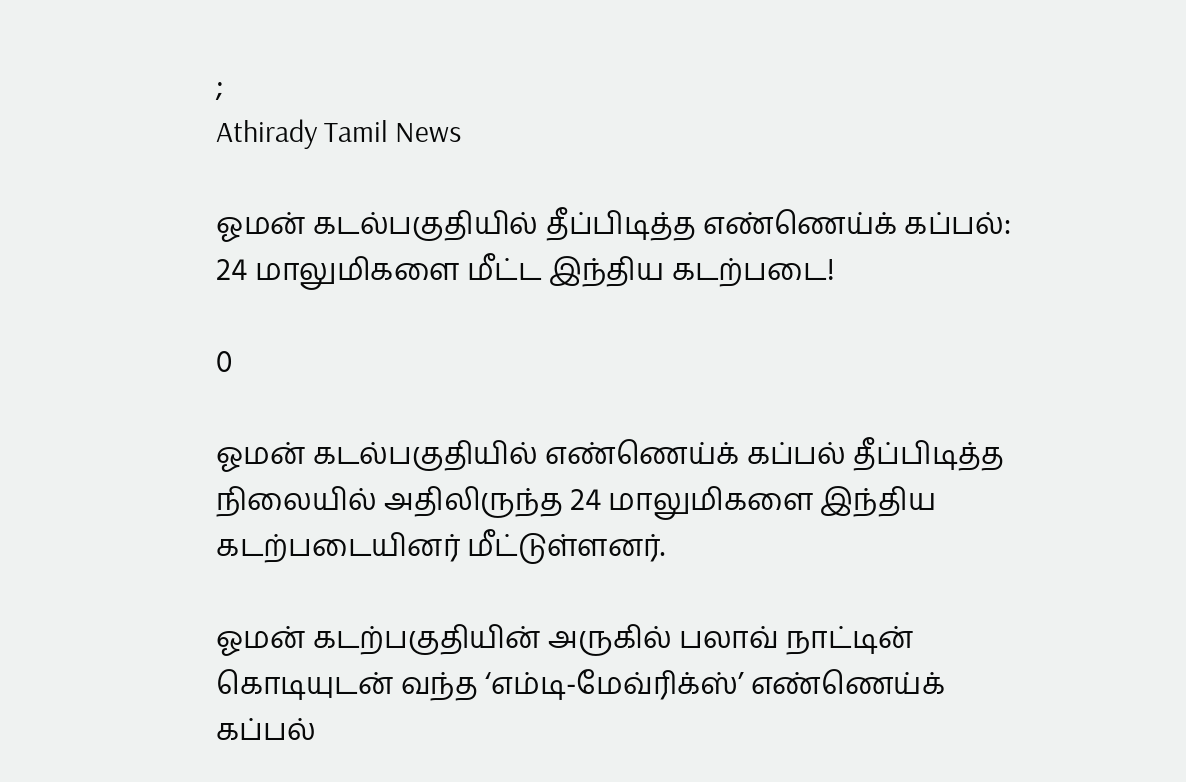;
Athirady Tamil News

ஓமன் கடல்பகுதியில் தீப்பிடித்த எண்ணெய்க் கப்பல்: 24 மாலுமிகளை மீட்ட இந்திய கடற்படை!

0

ஓமன் கடல்பகுதியில் எண்ணெய்க் கப்பல் தீப்பிடித்த நிலையில் அதிலிருந்த 24 மாலுமிகளை இந்திய கடற்படையினர் மீட்டுள்ளனர்.

ஓமன் கடற்பகுதியின் அருகில் பலாவ் நாட்டின் கொடியுடன் வந்த ‘எம்டி-மேவ்ரிக்ஸ்’ எண்ணெய்க் கப்பல்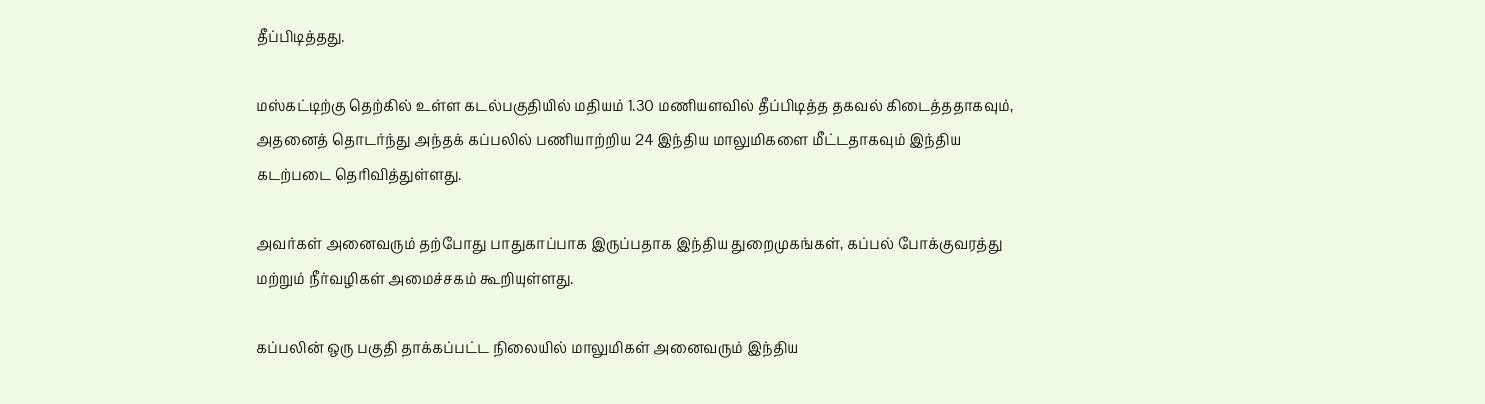தீப்பிடித்தது.

மஸ்கட்டிற்கு தெற்கில் உள்ள கடல்பகுதியில் மதியம் 1.30 மணியளவில் தீப்பிடித்த தகவல் கிடைத்ததாகவும், அதனைத் தொடர்ந்து அந்தக் கப்பலில் பணியாற்றிய 24 இந்திய மாலுமிகளை மீட்டதாகவும் இந்திய கடற்படை தெரிவித்துள்ளது.

அவர்கள் அனைவரும் தற்போது பாதுகாப்பாக இருப்பதாக இந்திய துறைமுகங்கள், கப்பல் போக்குவரத்து மற்றும் நீர்வழிகள் அமைச்சகம் கூறியுள்ளது.

கப்பலின் ஒரு பகுதி தாக்கப்பட்ட நிலையில் மாலுமிகள் அனைவரும் இந்திய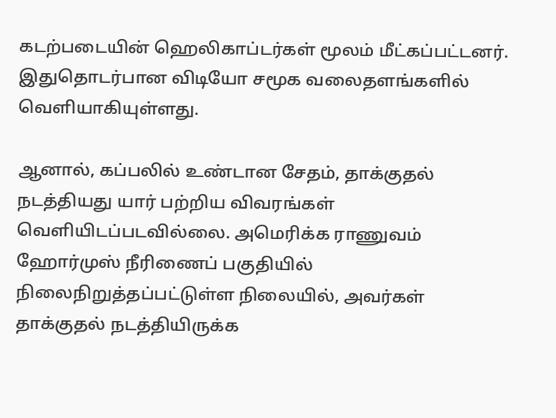கடற்படையின் ஹெலிகாப்டர்கள் மூலம் மீட்கப்பட்டனர். இதுதொடர்பான விடியோ சமூக வலைதளங்களில் வெளியாகியுள்ளது.

ஆனால், கப்பலில் உண்டான சேதம், தாக்குதல் நடத்தியது யார் பற்றிய விவரங்கள் வெளியிடப்படவில்லை. அமெரிக்க ராணுவம் ஹோர்முஸ் நீரிணைப் பகுதியில் நிலைநிறுத்தப்பட்டுள்ள நிலையில், அவர்கள் தாக்குதல் நடத்தியிருக்க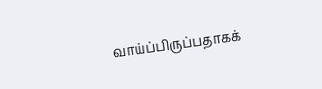வாய்ப்பிருப்பதாகக்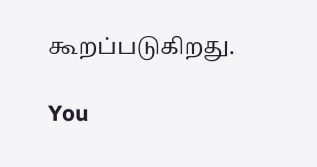கூறப்படுகிறது.

You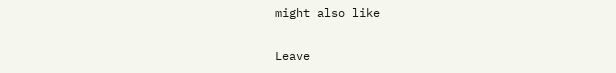might also like

Leave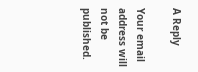A Reply

Your email address will not be published.